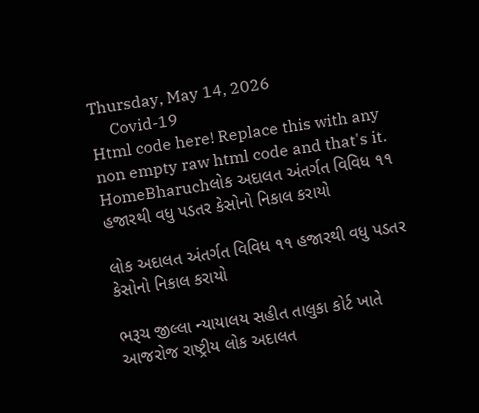Thursday, May 14, 2026
     Covid-19
Html code here! Replace this with any non empty raw html code and that's it.
HomeBharuchલોક અદાલત અંતર્ગત વિવિધ ૧૧ હજારથી વધુ પડતર કેસોનો નિકાલ કરાયો

લોક અદાલત અંતર્ગત વિવિધ ૧૧ હજારથી વધુ પડતર કેસોનો નિકાલ કરાયો

ભરૂચ જીલ્લા ન્યાયાલય સહીત તાલુકા કોર્ટ ખાતે આજરોજ રાષ્ટ્રીય લોક અદાલત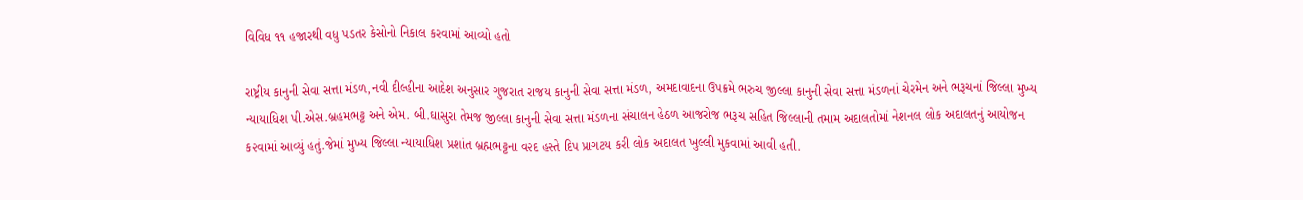વિવિધ ૧૧ હજારથી વધુ પડતર કેસોનો નિકાલ કરવામાં આવ્યો હતો

રાષ્ટ્રીય કાનુની સેવા સત્તા મંડળ,નવી દીલ્હીના આદેશ અનુસાર ગુજરાત રાજય કાનુની સેવા સત્તા મંડળ, અમદાવાદના ઉપક્રમે ભરુચ જીલ્લા કાનુની સેવા સત્તા મંડળનાં ચેરમેન અને ભરૂચનાં જિલ્લા મુખ્ય ન્યાયાધિશ પી.એસ.બ્રહમભટ્ટ અને એમ. બી.ઘાસુરા તેમજ જીલ્લા કાનુની સેવા સત્તા મંડળના સંચાલન હેઠળ આજરોજ ભરૂચ સહિત જિલ્લાની તમામ અદાલતોમાં નેશનલ લોક અદાલતનું આયોજન ક૨વામાં આવ્યું હતું.જેમાં મુખ્ય જિલ્લા ન્યાયાધિશ પ્રશાંત બ્રહ્મભટ્ટના વ૨દ હસ્તે દિપ પ્રાગટય કરી લોક અદાલત ખુલ્લી મુકવામાં આવી હતી.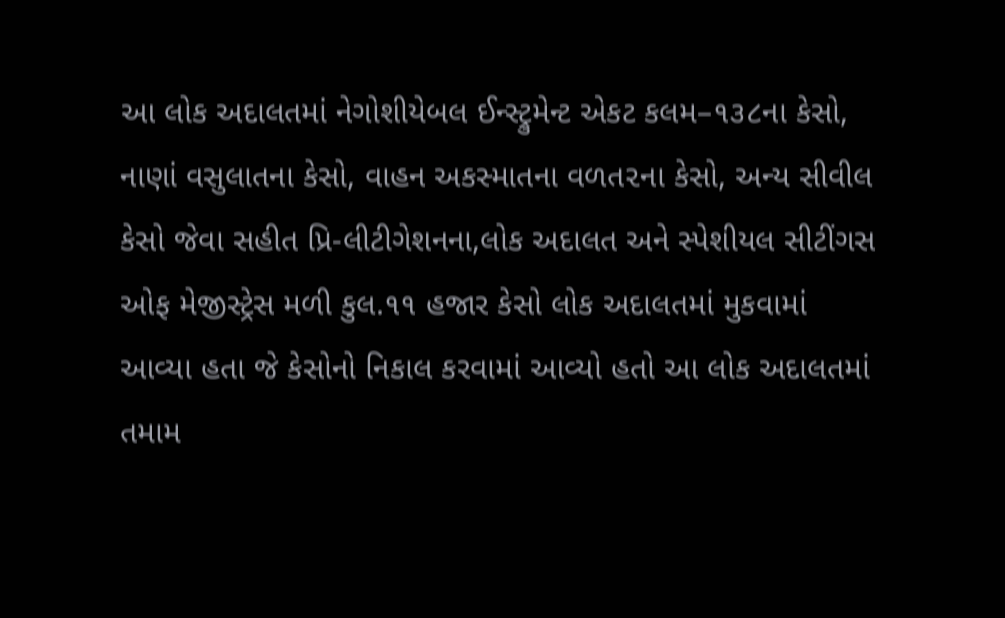આ લોક અદાલતમાં નેગોશીયેબલ ઈન્સ્ટ્રુમેન્ટ એકટ કલમ–૧૩૮ના કેસો, નાણાં વસુલાતના કેસો, વાહન અકસ્માતના વળત૨ના કેસો, અન્ય સીવીલ કેસો જેવા સહીત પ્રિ-લીટીગેશનના,લોક અદાલત અને સ્પેશીયલ સીટીંગસ ઓફ મેજીસ્ટ્રેસ મળી કુલ.૧૧ હજાર કેસો લોક અદાલતમાં મુકવામાં આવ્યા હતા જે કેસોનો નિકાલ કરવામાં આવ્યો હતો આ લોક અદાલતમાં તમામ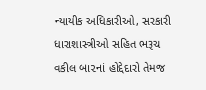ન્યાયીક અધિકારીઓ, સરકારી ધારાશાસ્ત્રીઓ સહિત ભરૂચ વકીલ બા૨નાં હોદ્દેદારો તેમજ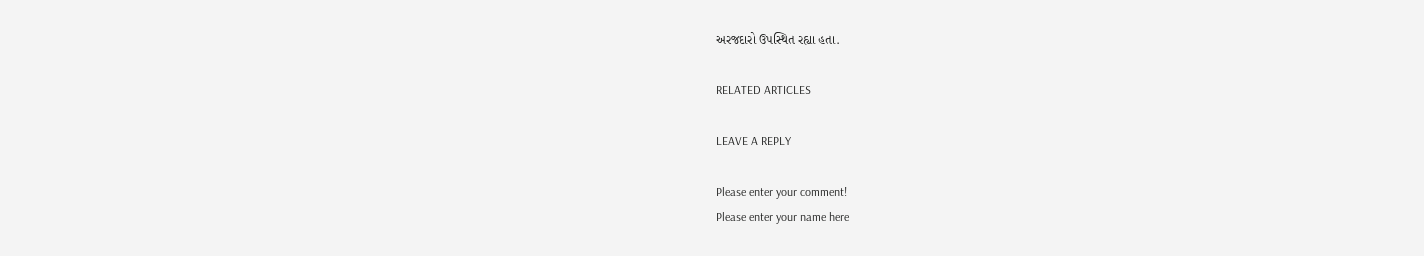અરજદારો ઉપસ્થિત રહ્યા હતા.

RELATED ARTICLES

LEAVE A REPLY

Please enter your comment!
Please enter your name here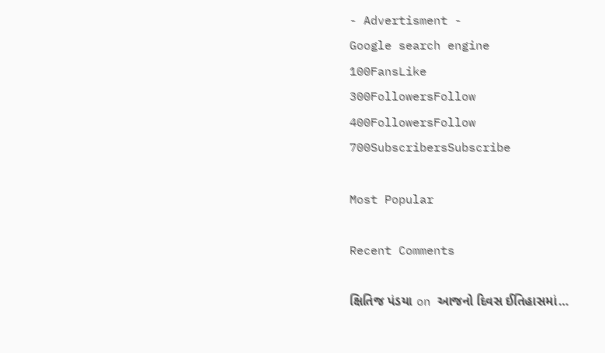- Advertisment -
Google search engine
100FansLike
300FollowersFollow
400FollowersFollow
700SubscribersSubscribe

Most Popular

Recent Comments

ક્ષિતિજ પંડયા on આજનો દિવસ ઈતિહાસમાં…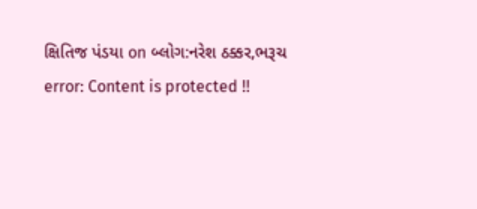ક્ષિતિજ પંડયા on બ્લોગ:નરેશ ઠક્કર,ભરૂચ
error: Content is protected !!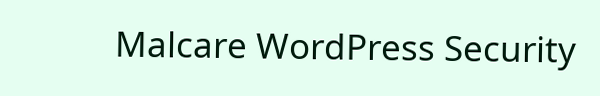Malcare WordPress Security